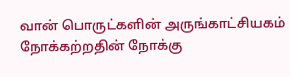வான் பொருட்களின் அருங்காட்சியகம்
நோக்கற்றதின் நோக்கு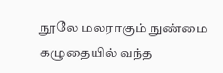நூலே மலராகும் நுண்மை
கழுதையில் வந்த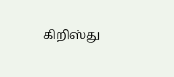கிறிஸ்து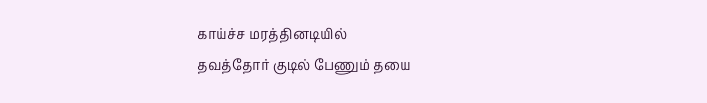காய்ச்ச மரத்தினடியில்
தவத்தோர் குடில் பேணும் தயை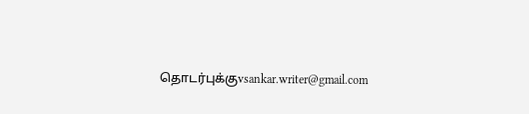தொடர்புக்குvsankar.writer@gmail.com